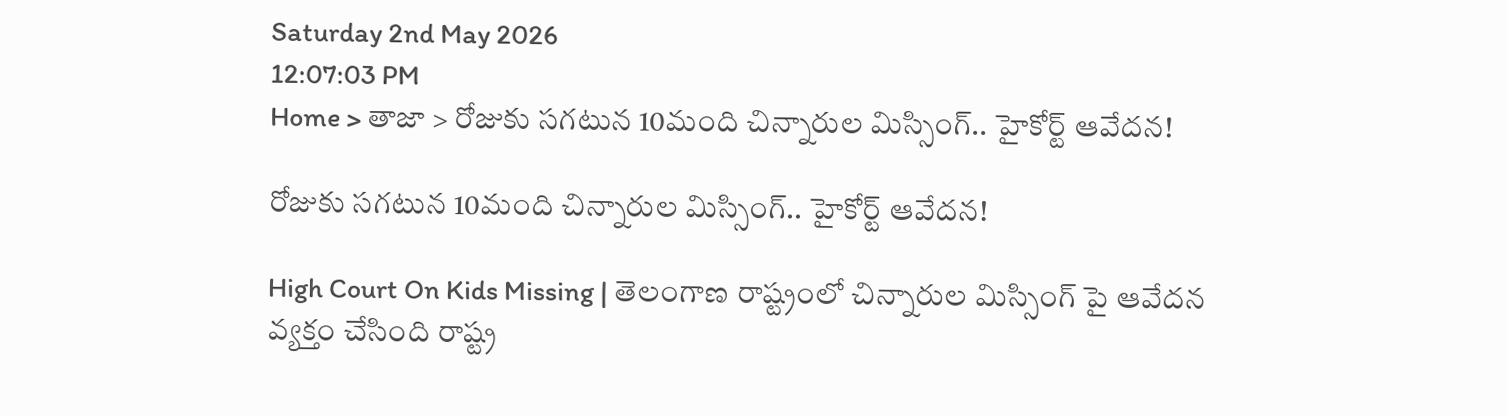Saturday 2nd May 2026
12:07:03 PM
Home > తాజా > రోజుకు సగటున 10మంది చిన్నారుల మిస్సింగ్.. హైకోర్ట్ ఆవేదన!

రోజుకు సగటున 10మంది చిన్నారుల మిస్సింగ్.. హైకోర్ట్ ఆవేదన!

High Court On Kids Missing | తెలంగాణ రాష్ట్రంలో చిన్నారుల మిస్సింగ్ పై ఆవేదన వ్యక్తం చేసింది రాష్ట్ర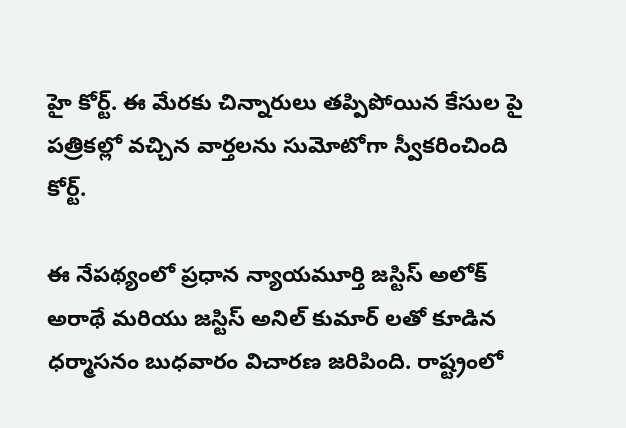హై కోర్ట్. ఈ మేరకు చిన్నారులు తప్పిపోయిన కేసుల పై పత్రికల్లో వచ్చిన వార్తలను సుమోటోగా స్వీకరించింది కోర్ట్.

ఈ నేపథ్యంలో ప్రధాన న్యాయమూర్తి జస్టిస్ అలోక్ అరాథే మరియు జస్టిస్ అనిల్ కుమార్ లతో కూడిన ధర్మాసనం బుధవారం విచారణ జరిపింది. రాష్ట్రంలో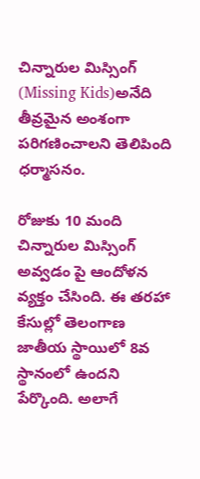చిన్నారుల మిస్సింగ్ (Missing Kids)అనేది తీవ్రమైన అంశంగా పరిగణించాలని తెలిపింది ధర్మాసనం.

రోజుకు 10 మంది చిన్నారుల మిస్సింగ్ అవ్వడం పై ఆందోళన వ్యక్తం చేసింది. ఈ తరహా కేసుల్లో తెలంగాణ జాతీయ స్థాయిలో 8వ స్థానంలో ఉందని పేర్కొంది. అలాగే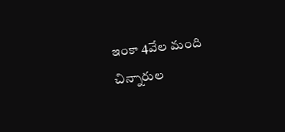ఇంకా 4వేల మంది చిన్నారుల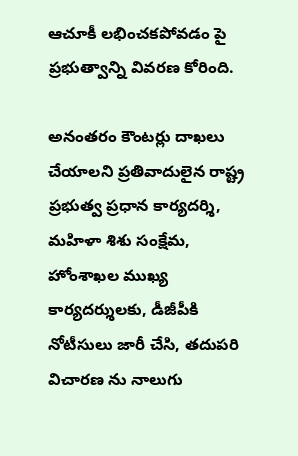ఆచూకీ లభించకపోవడం పై ప్రభుత్వాన్ని వివరణ కోరింది.

అనంతరం కౌంటర్లు దాఖలు చేయాలని ప్రతివాదులైన రాష్ట్ర ప్రభుత్వ ప్రధాన కార్యదర్శి, మహిళా శిశు సంక్షేమ, హోంశాఖల ముఖ్య కార్యదర్శులకు, డీజీపీకి నోటీసులు జారీ చేసి, తదుపరి విచారణ ను నాలుగు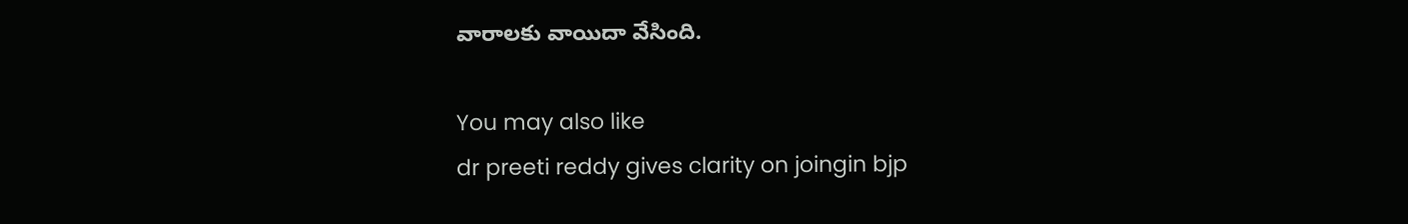వారాలకు వాయిదా వేసింది.

You may also like
dr preeti reddy gives clarity on joingin bjp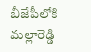బీజేపీలోకి మల్లారెడ్డి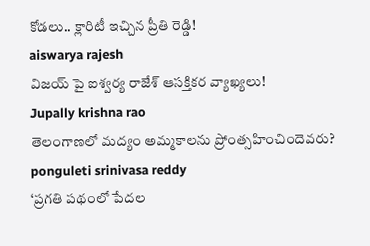కోడలు.. క్లారిటీ ఇచ్చిన ప్రీతి రెడ్డి!
aiswarya rajesh
విజయ్ పై ఐశ్వర్య రాజేశ్ ఆసక్తికర వ్యాఖ్యలు!
Jupally krishna rao
తెలంగాణలో మ‌ద్యం అమ్మ‌కాల‌ను ప్రోంత్స‌హించిందెవ‌రు?
ponguleti srinivasa reddy
‘ప్రగతి పథంలో పేదల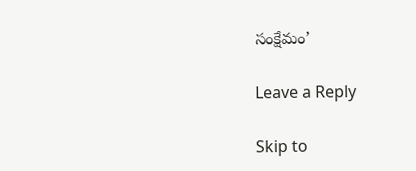సంక్షేమం’

Leave a Reply

Skip to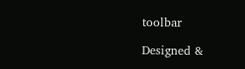toolbar

Designed &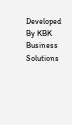Developed By KBK Business Solutions